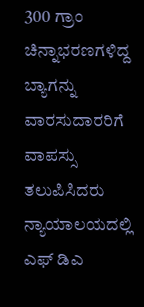300 ಗ್ರಾಂ ಚಿನ್ನಾಭರಣಗಳಿದ್ದ ಬ್ಯಾಗನ್ನು ವಾರಸುದಾರರಿಗೆ ವಾಪಸ್ಸು ತಲುಪಿಸಿದರು ನ್ಯಾಯಾಲಯದಲ್ಲಿ ಎಫ್ ಡಿಎ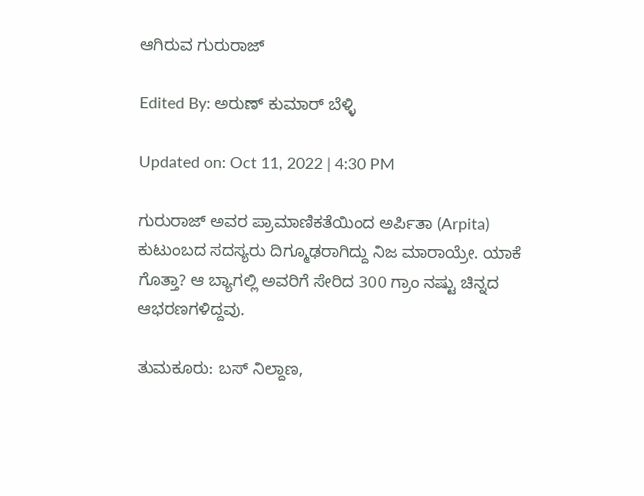ಆಗಿರುವ ಗುರುರಾಜ್

Edited By: ಅರುಣ್ ಕುಮಾರ್ ಬೆಳ್ಳಿ

Updated on: Oct 11, 2022 | 4:30 PM

ಗುರುರಾಜ್ ಅವರ ಪ್ರಾಮಾಣಿಕತೆಯಿಂದ ಅರ್ಪಿತಾ (Arpita) ಕುಟುಂಬದ ಸದಸ್ಯರು ದಿಗ್ಮೂಢರಾಗಿದ್ದು ನಿಜ ಮಾರಾಯ್ರೇ. ಯಾಕೆ ಗೊತ್ತಾ? ಆ ಬ್ಯಾಗಲ್ಲಿ ಅವರಿಗೆ ಸೇರಿದ 300 ಗ್ರಾಂ ನಷ್ಟು ಚಿನ್ನದ ಆಭರಣಗಳಿದ್ದವು.

ತುಮಕೂರು: ಬಸ್ ನಿಲ್ದಾಣ,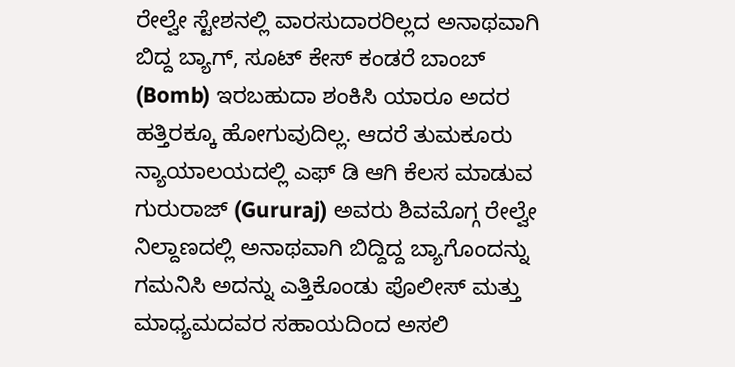ರೇಲ್ವೇ ಸ್ಟೇಶನಲ್ಲಿ ವಾರಸುದಾರರಿಲ್ಲದ ಅನಾಥವಾಗಿ ಬಿದ್ದ ಬ್ಯಾಗ್, ಸೂಟ್ ಕೇಸ್ ಕಂಡರೆ ಬಾಂಬ್ (Bomb) ಇರಬಹುದಾ ಶಂಕಿಸಿ ಯಾರೂ ಅದರ ಹತ್ತಿರಕ್ಕೂ ಹೋಗುವುದಿಲ್ಲ. ಆದರೆ ತುಮಕೂರು ನ್ಯಾಯಾಲಯದಲ್ಲಿ ಎಫ್ ಡಿ ಆಗಿ ಕೆಲಸ ಮಾಡುವ ಗುರುರಾಜ್ (Gururaj) ಅವರು ಶಿವಮೊಗ್ಗ ರೇಲ್ವೇ ನಿಲ್ದಾಣದಲ್ಲಿ ಅನಾಥವಾಗಿ ಬಿದ್ದಿದ್ದ ಬ್ಯಾಗೊಂದನ್ನು ಗಮನಿಸಿ ಅದನ್ನು ಎತ್ತಿಕೊಂಡು ಪೊಲೀಸ್ ಮತ್ತು ಮಾಧ್ಯಮದವರ ಸಹಾಯದಿಂದ ಅಸಲಿ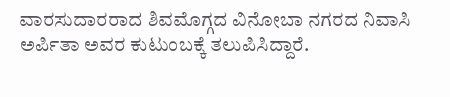ವಾರಸುದಾರರಾದ ಶಿವಮೊಗ್ಗದ ವಿನೋಬಾ ನಗರದ ನಿವಾಸಿ ಅರ್ಪಿತಾ ಅವರ ಕುಟುಂಬಕ್ಕೆ ತಲುಪಿಸಿದ್ದಾರೆ.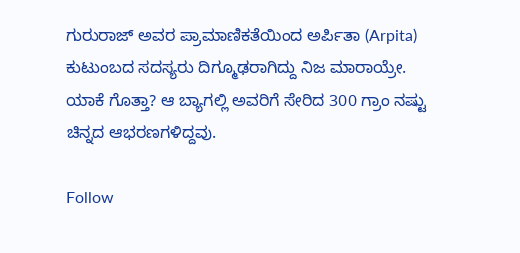ಗುರುರಾಜ್ ಅವರ ಪ್ರಾಮಾಣಿಕತೆಯಿಂದ ಅರ್ಪಿತಾ (Arpita) ಕುಟುಂಬದ ಸದಸ್ಯರು ದಿಗ್ಮೂಢರಾಗಿದ್ದು ನಿಜ ಮಾರಾಯ್ರೇ. ಯಾಕೆ ಗೊತ್ತಾ? ಆ ಬ್ಯಾಗಲ್ಲಿ ಅವರಿಗೆ ಸೇರಿದ 300 ಗ್ರಾಂ ನಷ್ಟು ಚಿನ್ನದ ಆಭರಣಗಳಿದ್ದವು.

Follow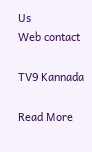Us
Web contact

TV9 Kannada

Read More